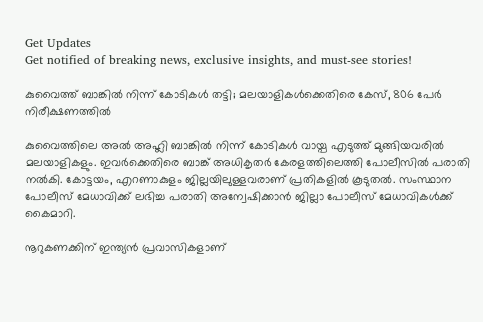Get Updates
Get notified of breaking news, exclusive insights, and must-see stories!

കുവൈത്ത് ബാങ്കില്‍ നിന്ന് കോടികള്‍ തട്ടി; മലയാളികള്‍ക്കെതിരെ കേസ്, 806 പേര്‍ നിരീക്ഷണത്തില്‍

കുവൈത്തിലെ അല്‍ അഹ്ലി ബാങ്കില്‍ നിന്ന് കോടികള്‍ വായ്പ എടുത്ത് മുങ്ങിയവരില്‍ മലയാളികളും. ഇവര്‍ക്കെതിരെ ബാങ്ക് അധികൃതര്‍ കേരളത്തിലെത്തി പോലീസില്‍ പരാതി നല്‍കി. കോട്ടയം, എറണാകുളം ജില്ലയിലുള്ളവരാണ് പ്രതികളില്‍ കൂടുതല്‍. സംസ്ഥാന പോലീസ് മേധാവിക്ക് ലഭിച്ച പരാതി അന്വേഷിക്കാന്‍ ജില്ലാ പോലീസ് മേധാവികള്‍ക്ക് കൈമാറി.

നൂറുകണക്കിന് ഇന്ത്യന്‍ പ്രവാസികളാണ്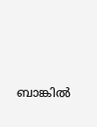ബാങ്കില്‍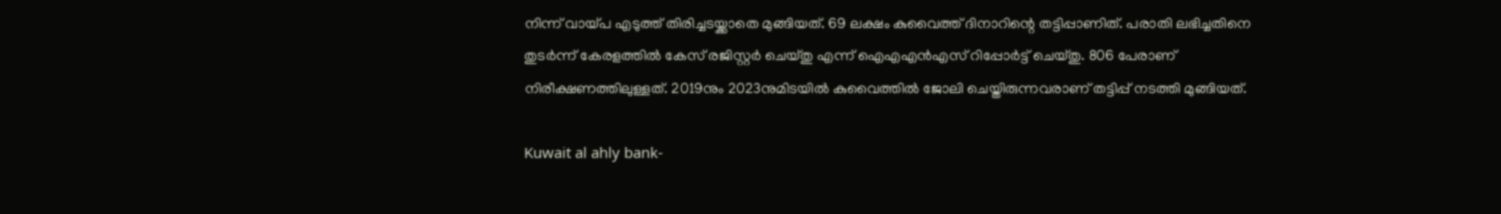നിന്ന് വായ്പ എടുത്ത് തിരിച്ചടയ്ക്കാതെ മുങ്ങിയത്. 69 ലക്ഷം കുവൈത്ത് ദിനാറിന്റെ തട്ടിപ്പാണിത്. പരാതി ലഭിച്ചതിനെ തുടര്‍ന്ന് കേരളത്തില്‍ കേസ് രജിസ്റ്റര്‍ ചെയ്തു എന്ന് ഐഎഎന്‍എസ് റിപ്പോര്‍ട്ട് ചെയ്തു. 806 പേരാണ് നിരീക്ഷണത്തിലുള്ളത്. 2019നും 2023നുമിടയില്‍ കുവൈത്തില്‍ ജോലി ചെയ്തിരുന്നവരാണ് തട്ടിപ്പ് നടത്തി മുങ്ങിയത്.

Kuwait al ahly bank-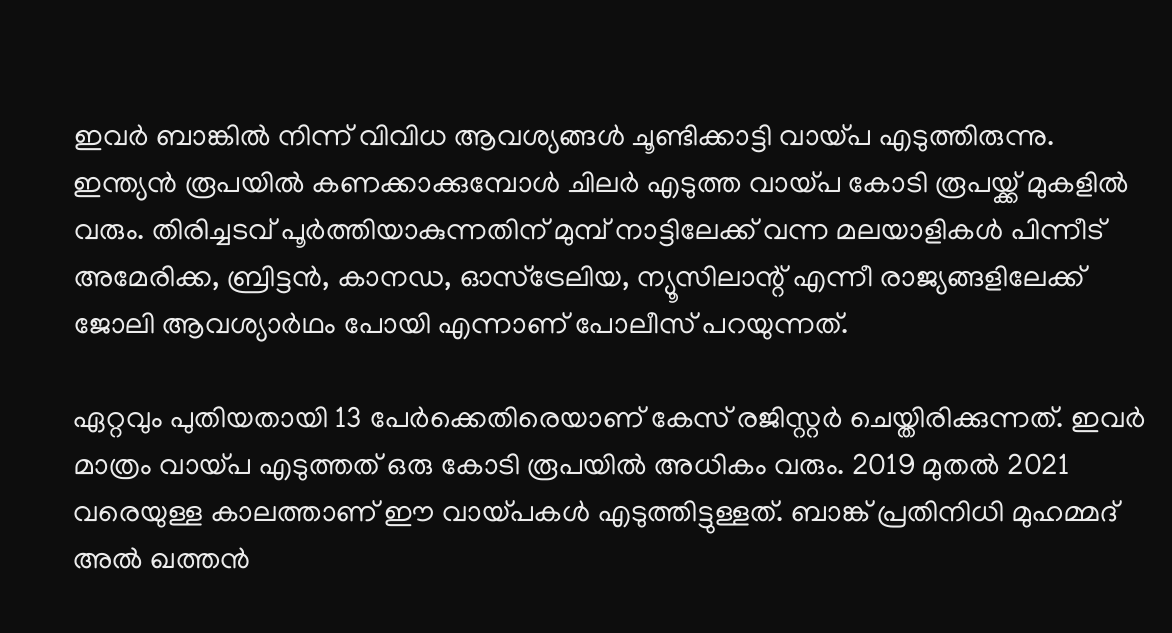ഇവര്‍ ബാങ്കില്‍ നിന്ന് വിവിധ ആവശ്യങ്ങള്‍ ചൂണ്ടിക്കാട്ടി വായ്പ എടുത്തിരുന്നു. ഇന്ത്യന്‍ രൂപയില്‍ കണക്കാക്കുമ്പോള്‍ ചിലര്‍ എടുത്ത വായ്പ കോടി രൂപയ്ക്ക് മുകളില്‍ വരും. തിരിച്ചടവ് പൂര്‍ത്തിയാകുന്നതിന് മുമ്പ് നാട്ടിലേക്ക് വന്ന മലയാളികള്‍ പിന്നീട് അമേരിക്ക, ബ്രിട്ടന്‍, കാനഡ, ഓസ്‌ട്രേലിയ, ന്യൂസിലാന്റ് എന്നീ രാജ്യങ്ങളിലേക്ക് ജോലി ആവശ്യാര്‍ഥം പോയി എന്നാണ് പോലീസ് പറയുന്നത്.

ഏറ്റവും പുതിയതായി 13 പേര്‍ക്കെതിരെയാണ് കേസ് രജിസ്റ്റര്‍ ചെയ്തിരിക്കുന്നത്. ഇവര്‍ മാത്രം വായ്പ എടുത്തത് ഒരു കോടി രൂപയില്‍ അധികം വരും. 2019 മുതല്‍ 2021 വരെയുള്ള കാലത്താണ് ഈ വായ്പകള്‍ എടുത്തിട്ടുള്ളത്. ബാങ്ക് പ്രതിനിധി മുഹമ്മദ് അല്‍ ഖത്തന്‍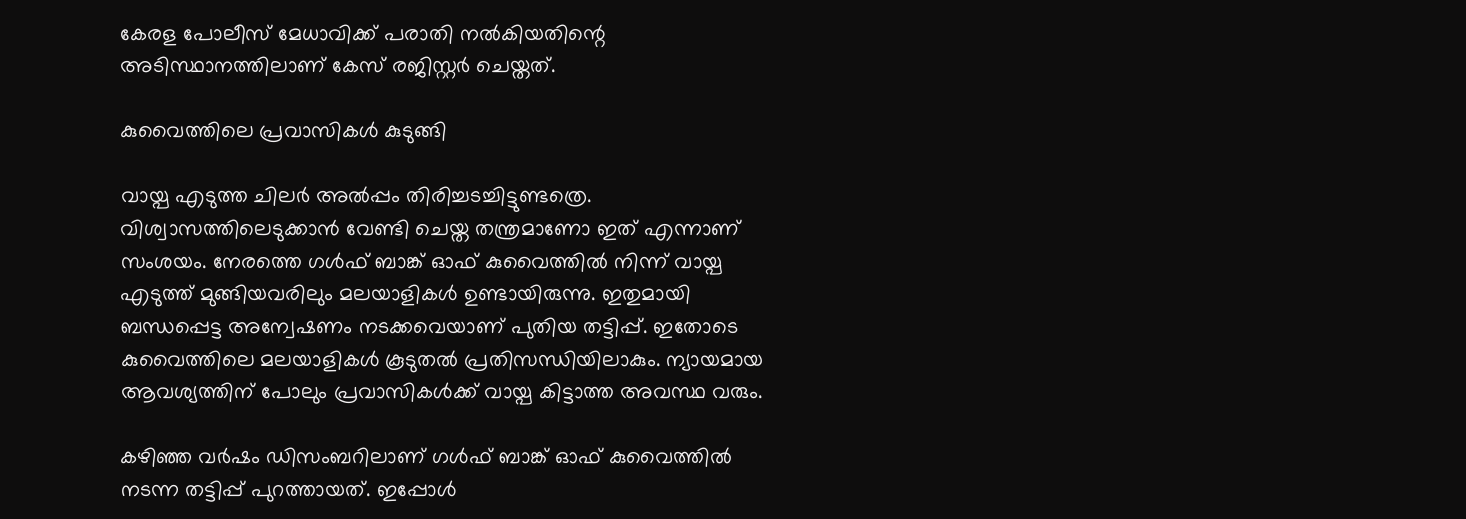കേരള പോലീസ് മേധാവിക്ക് പരാതി നല്‍കിയതിന്റെ അടിസ്ഥാനത്തിലാണ് കേസ് രജിസ്റ്റര്‍ ചെയ്തത്.

കുവൈത്തിലെ പ്രവാസികള്‍ കുടുങ്ങി

വായ്പ എടുത്ത ചിലര്‍ അല്‍പ്പം തിരിച്ചടച്ചിട്ടുണ്ടത്രെ. വിശ്വാസത്തിലെടുക്കാന്‍ വേണ്ടി ചെയ്ത തന്ത്രമാണോ ഇത് എന്നാണ് സംശയം. നേരത്തെ ഗള്‍ഫ് ബാങ്ക് ഓഫ് കുവൈത്തില്‍ നിന്ന് വായ്പ എടുത്ത് മുങ്ങിയവരിലും മലയാളികള്‍ ഉണ്ടായിരുന്നു. ഇതുമായി ബന്ധപ്പെട്ട അന്വേഷണം നടക്കവെയാണ് പുതിയ തട്ടിപ്പ്. ഇതോടെ കുവൈത്തിലെ മലയാളികള്‍ കൂടുതല്‍ പ്രതിസന്ധിയിലാകും. ന്യായമായ ആവശ്യത്തിന് പോലും പ്രവാസികള്‍ക്ക് വായ്പ കിട്ടാത്ത അവസ്ഥ വരും.

കഴിഞ്ഞ വര്‍ഷം ഡിസംബറിലാണ് ഗള്‍ഫ് ബാങ്ക് ഓഫ് കുവൈത്തില്‍ നടന്ന തട്ടിപ്പ് പുറത്തായത്. ഇപ്പോള്‍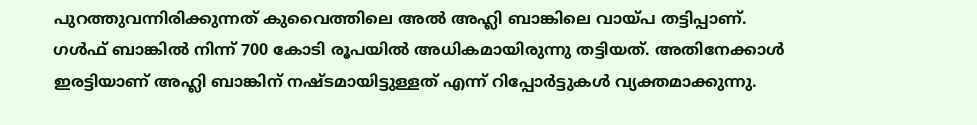പുറത്തുവന്നിരിക്കുന്നത് കുവൈത്തിലെ അല്‍ അഹ്ലി ബാങ്കിലെ വായ്പ തട്ടിപ്പാണ്. ഗള്‍ഫ് ബാങ്കില്‍ നിന്ന് 700 കോടി രൂപയില്‍ അധികമായിരുന്നു തട്ടിയത്. അതിനേക്കാള്‍ ഇരട്ടിയാണ് അഹ്ലി ബാങ്കിന് നഷ്ടമായിട്ടുള്ളത് എന്ന് റിപ്പോര്‍ട്ടുകള്‍ വ്യക്തമാക്കുന്നു.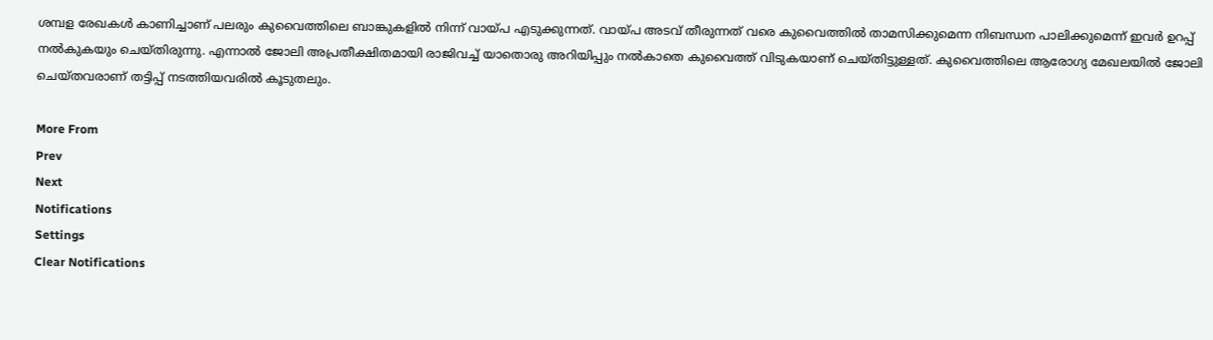ശമ്പള രേഖകള്‍ കാണിച്ചാണ് പലരും കുവൈത്തിലെ ബാങ്കുകളില്‍ നിന്ന് വായ്പ എടുക്കുന്നത്. വായ്പ അടവ് തീരുന്നത് വരെ കുവൈത്തില്‍ താമസിക്കുമെന്ന നിബന്ധന പാലിക്കുമെന്ന് ഇവര്‍ ഉറപ്പ് നല്‍കുകയും ചെയ്തിരുന്നു. എന്നാല്‍ ജോലി അപ്രതീക്ഷിതമായി രാജിവച്ച് യാതൊരു അറിയിപ്പും നല്‍കാതെ കുവൈത്ത് വിടുകയാണ് ചെയ്തിട്ടുള്ളത്. കുവൈത്തിലെ ആരോഗ്യ മേഖലയില്‍ ജോലി ചെയ്തവരാണ് തട്ടിപ്പ് നടത്തിയവരില്‍ കൂടുതലും.

More From
Prev
Next
Notifications
Settings
Clear Notifications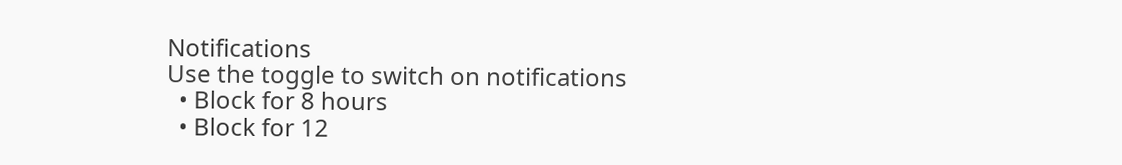Notifications
Use the toggle to switch on notifications
  • Block for 8 hours
  • Block for 12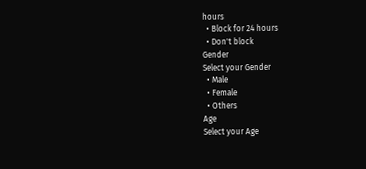hours
  • Block for 24 hours
  • Don't block
Gender
Select your Gender
  • Male
  • Female
  • Others
Age
Select your Age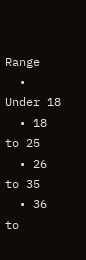Range
  • Under 18
  • 18 to 25
  • 26 to 35
  • 36 to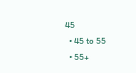45
  • 45 to 55
  • 55+